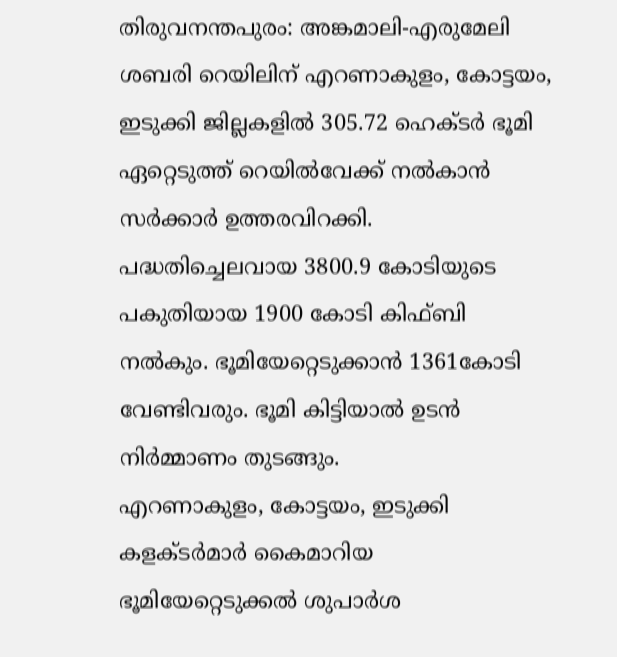തിരുവനന്തപുരം: അങ്കമാലി-എരുമേലി ശബരി റെയിലിന് എറണാകുളം, കോട്ടയം, ഇടുക്കി ജില്ലകളിൽ 305.72 ഹെക്ടർ ഭൂമി ഏറ്റെടുത്ത് റെയിൽവേക്ക് നൽകാൻ സർക്കാർ ഉത്തരവിറക്കി. പദ്ധതിച്ചെലവായ 3800.9 കോടിയുടെ പകുതിയായ 1900 കോടി കിഫ്ബി നൽകും. ഭൂമിയേറ്റെടുക്കാൻ 1361കോടി വേണ്ടിവരും. ഭൂമി കിട്ടിയാൽ ഉടൻ നിർമ്മാണം തുടങ്ങും.
എറണാകുളം, കോട്ടയം, ഇടുക്കി കളക്ടർമാർ കൈമാറിയ ഭൂമിയേറ്റെടുക്കൽ ശുപാർശ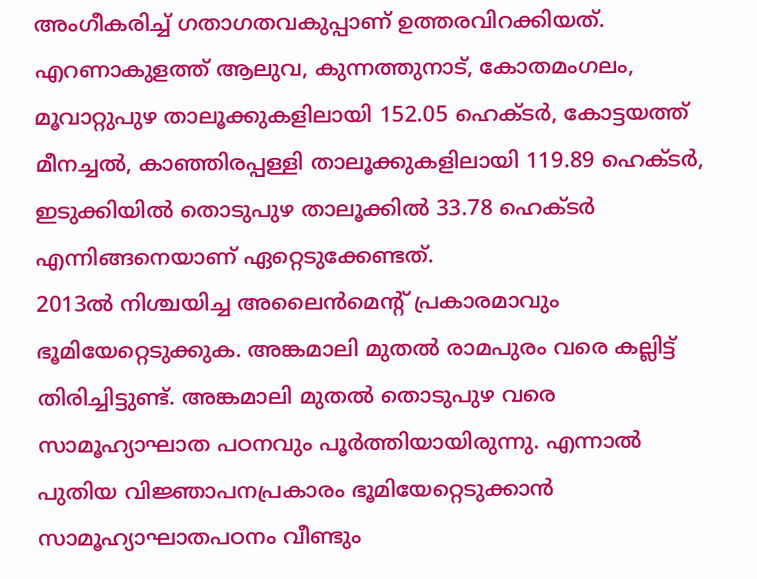അംഗീകരിച്ച് ഗതാഗതവകുപ്പാണ് ഉത്തരവിറക്കിയത്. എറണാകുളത്ത് ആലുവ, കുന്നത്തുനാട്, കോതമംഗലം, മൂവാറ്റുപുഴ താലൂക്കുകളിലായി 152.05 ഹെക്ടർ, കോട്ടയത്ത് മീനച്ചൽ, കാഞ്ഞിരപ്പള്ളി താലൂക്കുകളിലായി 119.89 ഹെക്ടർ, ഇടുക്കിയിൽ തൊടുപുഴ താലൂക്കിൽ 33.78 ഹെക്ടർ എന്നിങ്ങനെയാണ് ഏറ്റെടുക്കേണ്ടത്.
2013ൽ നിശ്ചയിച്ച അലൈൻമെന്റ് പ്രകാരമാവും ഭൂമിയേറ്റെടുക്കുക. അങ്കമാലി മുതൽ രാമപുരം വരെ കല്ലിട്ട് തിരിച്ചിട്ടുണ്ട്. അങ്കമാലി മുതൽ തൊടുപുഴ വരെ സാമൂഹ്യാഘാത പഠനവും പൂർത്തിയായിരുന്നു. എന്നാൽ പുതിയ വിജ്ഞാപനപ്രകാരം ഭൂമിയേറ്റെടുക്കാൻ സാമൂഹ്യാഘാതപഠനം വീണ്ടും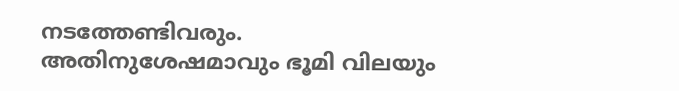നടത്തേണ്ടിവരും. അതിനുശേഷമാവും ഭൂമി വിലയും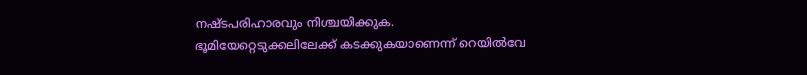നഷ്ടപരിഹാരവും നിശ്ചയിക്കുക.
ഭൂമിയേറ്റെടുക്കലിലേക്ക് കടക്കുകയാണെന്ന് റെയിൽവേ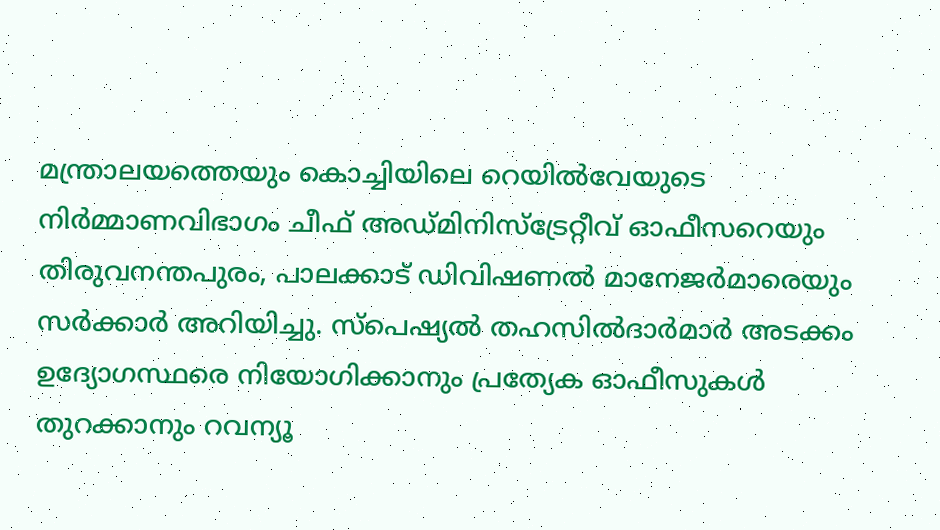മന്ത്രാലയത്തെയും കൊച്ചിയിലെ റെയിൽവേയുടെ നിർമ്മാണവിഭാഗം ചീഫ് അഡ്മിനിസ്ട്രേറ്റീവ് ഓഫീസറെയും തിരുവനന്തപുരം, പാലക്കാട് ഡിവിഷണൽ മാനേജർമാരെയും സർക്കാർ അറിയിച്ചു. സ്പെഷ്യൽ തഹസിൽദാർമാർ അടക്കം ഉദ്യോഗസ്ഥരെ നിയോഗിക്കാനും പ്രത്യേക ഓഫീസുകൾ തുറക്കാനും റവന്യൂ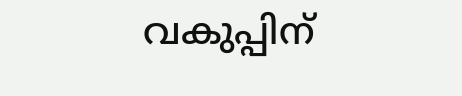വകുപ്പിന്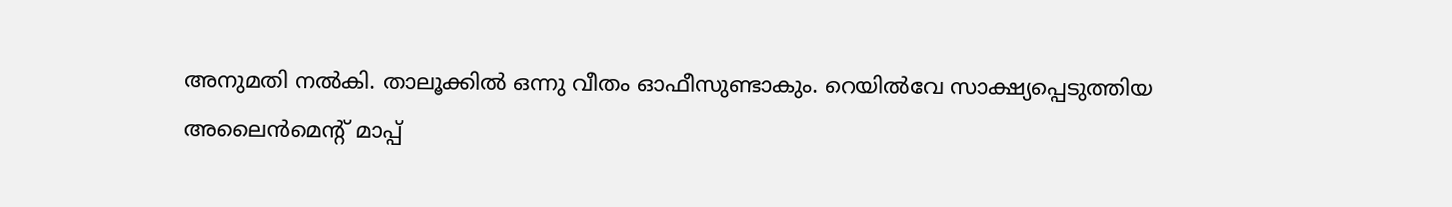അനുമതി നൽകി. താലൂക്കിൽ ഒന്നു വീതം ഓഫീസുണ്ടാകും. റെയിൽവേ സാക്ഷ്യപ്പെടുത്തിയ
അലൈൻമെന്റ് മാപ്പ്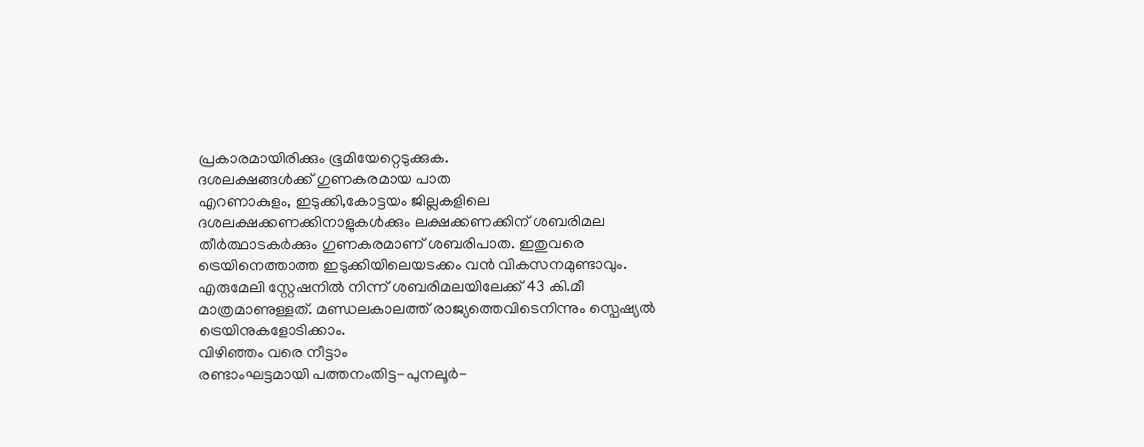പ്രകാരമായിരിക്കും ഭൂമിയേറ്റെടുക്കുക.
ദശലക്ഷങ്ങൾക്ക് ഗുണകരമായ പാത
എറണാകുളം, ഇടുക്കി,കോട്ടയം ജില്ലകളിലെ ദശലക്ഷക്കണക്കിനാളുകൾക്കും ലക്ഷക്കണക്കിന് ശബരിമല തീർത്ഥാടകർക്കും ഗുണകരമാണ് ശബരിപാത. ഇതുവരെ ട്രെയിനെത്താത്ത ഇടുക്കിയിലെയടക്കം വൻ വികസനമുണ്ടാവും. എരുമേലി സ്റ്റേഷനിൽ നിന്ന് ശബരിമലയിലേക്ക് 43 കി.മീ മാത്രമാണുള്ളത്. മണ്ഡലകാലത്ത് രാജ്യത്തെവിടെനിന്നും സ്പെഷ്യൽ ട്രെയിനുകളോടിക്കാം.
വിഴിഞ്ഞം വരെ നീട്ടാം
രണ്ടാംഘട്ടമായി പത്തനംതിട്ട-പുനലൂർ-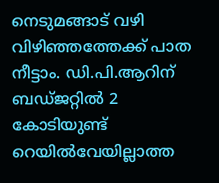നെടുമങ്ങാട് വഴി വിഴിഞ്ഞത്തേക്ക് പാത നീട്ടാം. ഡി.പി.ആറിന് ബഡ്ജറ്റിൽ 2 കോടിയുണ്ട്
റെയിൽവേയില്ലാത്ത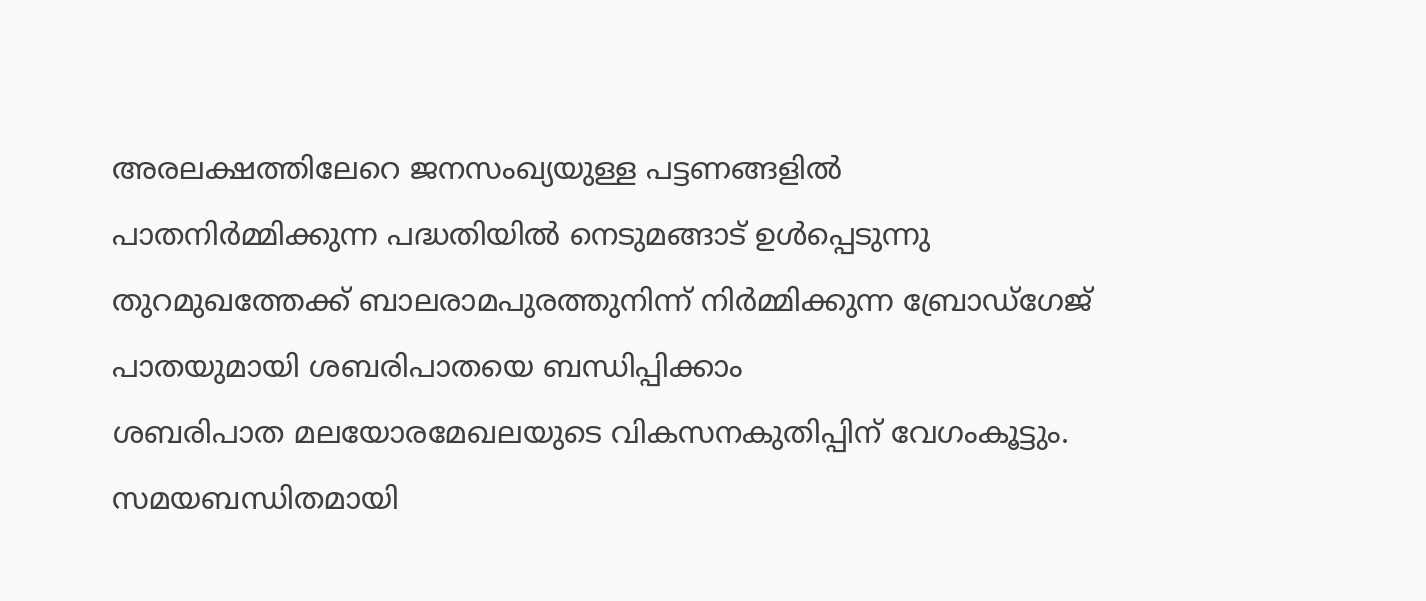അരലക്ഷത്തിലേറെ ജനസംഖ്യയുള്ള പട്ടണങ്ങളിൽ പാതനിർമ്മിക്കുന്ന പദ്ധതിയിൽ നെടുമങ്ങാട് ഉൾപ്പെടുന്നു
തുറമുഖത്തേക്ക് ബാലരാമപുരത്തുനിന്ന് നിർമ്മിക്കുന്ന ബ്രോഡ്ഗേജ് പാതയുമായി ശബരിപാതയെ ബന്ധിപ്പിക്കാം
ശബരിപാത മലയോരമേഖലയുടെ വികസനകുതിപ്പിന് വേഗംകൂട്ടും. സമയബന്ധിതമായി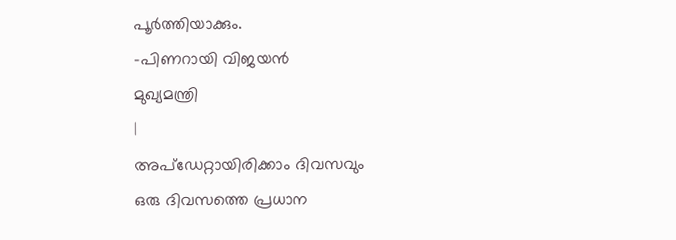പൂർത്തിയാക്കും.
-പിണറായി വിജയൻ
മുഖ്യമന്ത്രി
|
അപ്ഡേറ്റായിരിക്കാം ദിവസവും
ഒരു ദിവസത്തെ പ്രധാന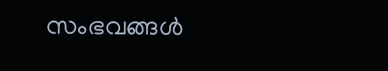സംഭവങ്ങൾ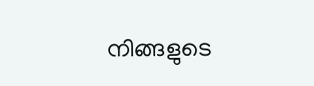നിങ്ങളുടെ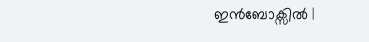ഇൻബോക്സിൽ |